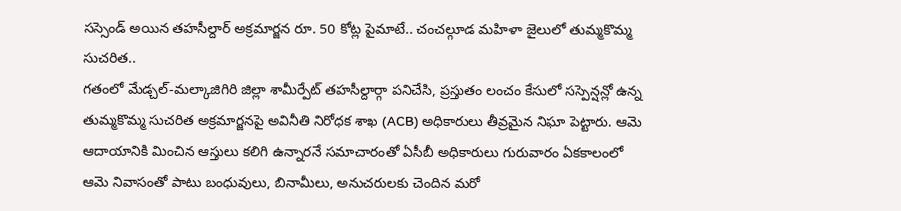సస్సెండ్ అయిన తహసీల్దార్ అక్రమార్జన రూ. 50 కోట్ల పైమాటే.. చంచల్గూడ మహిళా జైలులో తుమ్మకొమ్మ సుచరిత..
గతంలో మేడ్చల్-మల్కాజిగిరి జిల్లా శామీర్పేట్ తహసీల్దార్గా పనిచేసి, ప్రస్తుతం లంచం కేసులో సస్పెన్షన్లో ఉన్న తుమ్మకొమ్మ సుచరిత అక్రమార్జనపై అవినీతి నిరోధక శాఖ (ACB) అధికారులు తీవ్రమైన నిఘా పెట్టారు. ఆమె ఆదాయానికి మించిన ఆస్తులు కలిగి ఉన్నారనే సమాచారంతో ఏసీబీ అధికారులు గురువారం ఏకకాలంలో ఆమె నివాసంతో పాటు బంధువులు, బినామీలు, అనుచరులకు చెందిన మరో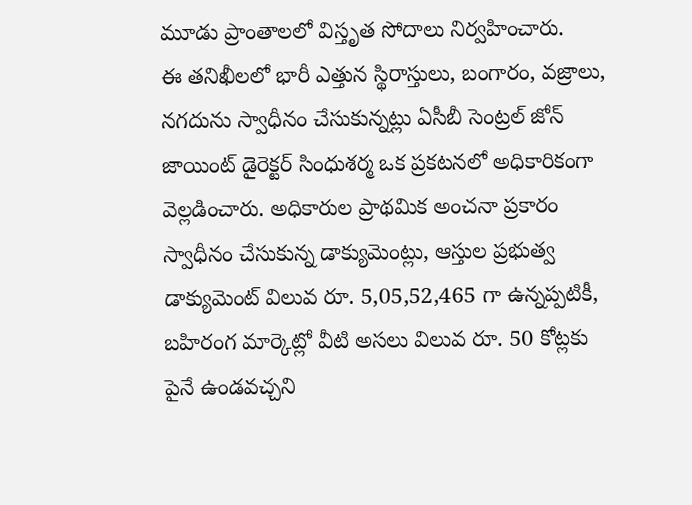మూడు ప్రాంతాలలో విస్తృత సోదాలు నిర్వహించారు.
ఈ తనిఖీలలో భారీ ఎత్తున స్థిరాస్తులు, బంగారం, వజ్రాలు, నగదును స్వాధీనం చేసుకున్నట్లు ఏసీబీ సెంట్రల్ జోన్ జాయింట్ డైరెక్టర్ సింధుశర్మ ఒక ప్రకటనలో అధికారికంగా వెల్లడించారు. అధికారుల ప్రాథమిక అంచనా ప్రకారం స్వాధీనం చేసుకున్న డాక్యుమెంట్లు, ఆస్తుల ప్రభుత్వ డాక్యుమెంట్ విలువ రూ. 5,05,52,465 గా ఉన్నప్పటికీ, బహిరంగ మార్కెట్లో వీటి అసలు విలువ రూ. 50 కోట్లకు పైనే ఉండవచ్చని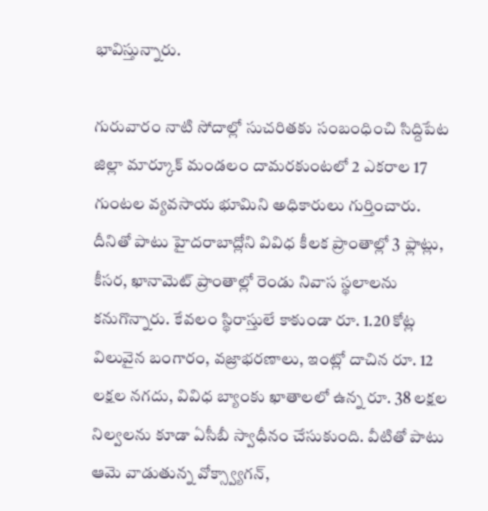భావిస్తున్నారు.

గురువారం నాటి సోదాల్లో సుచరితకు సంబంధించి సిద్దిపేట జిల్లా మార్కూక్ మండలం దామరకుంటలో 2 ఎకరాల 17 గుంటల వ్యవసాయ భూమిని అధికారులు గుర్తించారు. దీనితో పాటు హైదరాబాద్లోని వివిధ కీలక ప్రాంతాల్లో 3 ఫ్లాట్లు, కీసర, ఖానామెట్ ప్రాంతాల్లో రెండు నివాస స్థలాలను కనుగొన్నారు. కేవలం స్థిరాస్తులే కాకుండా రూ. 1.20 కోట్ల విలువైన బంగారం, వజ్రాభరణాలు, ఇంట్లో దాచిన రూ. 12 లక్షల నగదు, వివిధ బ్యాంకు ఖాతాలలో ఉన్న రూ. 38 లక్షల నిల్వలను కూడా ఏసీబీ స్వాధీనం చేసుకుంది. వీటితో పాటు ఆమె వాడుతున్న వోక్స్వ్యాగన్,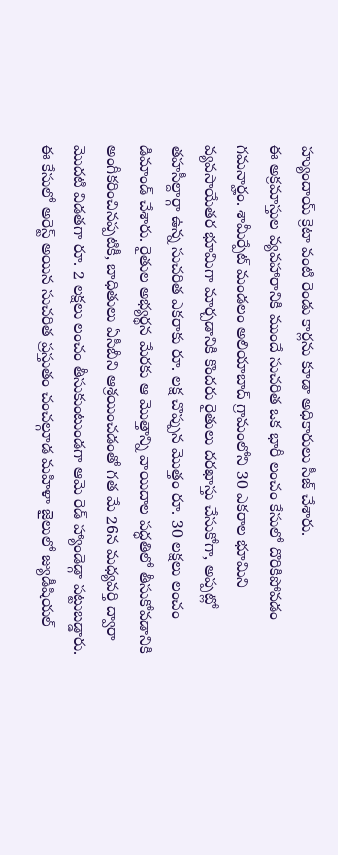హ్యుందాయ్ క్రెటా వంటి రెండు కార్లను కూడా అధికారులు సీజ్ చేశారు.
ఈ అక్రమాస్తుల వ్యవహారానికి ముందే సుచరిత ఒక భారీ లంచం కేసులో దొరికిపోవడం గమనార్హం. శామీర్పేట్ మండలం అలియాబాద్ గ్రామంలోని 30 ఎకరాల భూమిని వ్యవసాయేతర భూమిగా మార్చడానికి కొందరు రైతులు దరఖాస్తు చేసుకోగా, అప్పట్లో తహసీల్దార్గా ఉన్న సుచరిత ఎకరాకు రూ. లక్ష చొప్పున మొత్తం రూ. 30 లక్షలు లంచం డిమాండ్ చేశారు. రైతుల అభ్యర్థన మేరకు ఆ మొత్తాన్ని వాయిదాల పద్ధతిలో తీసుకోవడానికి అంగీకరించినప్పటికీ, బాధితులు ఏసీబీని ఆశ్రయించడంతో గత మే 26న మధ్యవర్తి ద్వారా మొదటి విడతగా రూ. 2 లక్షలు లంచం తీసుకుంటుండగా ఆమె రెడ్ హ్యాండెడ్గా పట్టుబడ్డారు. ఈ కేసులో అరెస్ట్ అయిన సుచరిత ప్రస్తుతం చంచల్గూడ మహిళా జైలులో జ్యుడీషియల్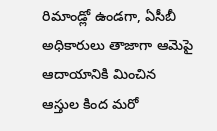రిమాండ్లో ఉండగా, ఏసీబీ అధికారులు తాజాగా ఆమెపై ఆదాయానికి మించిన ఆస్తుల కింద మరో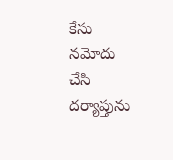కేసు నమోదు చేసి దర్యాప్తును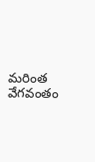మరింత వేగవంతం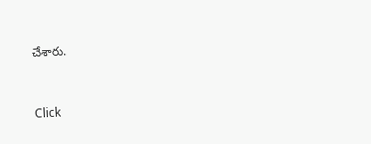చేశారు.


Click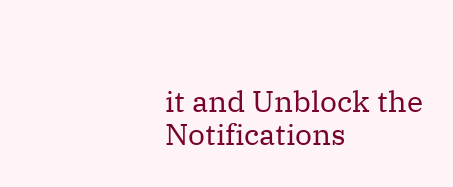it and Unblock the Notifications